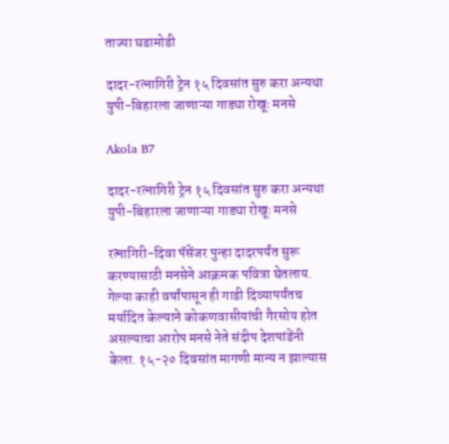ताज्या घडामोडी

दादर-रत्नागिरी ट्रेन १५ दिवसांत सुरु करा अन्यथा युपी-बिहारला जाणाऱ्या गाड्या रोखूः मनसे

Akola B7

दादर-रत्नागिरी ट्रेन १५ दिवसांत सुरु करा अन्यथा युपी-बिहारला जाणाऱ्या गाड्या रोखूः मनसे

रत्नागिरी-दिवा पॅसेंजर पुन्हा दादरपर्यंत सुरू करण्यासाठी मनसेने आक्रमक पवित्रा घेतलाय. गेल्या काही वर्षांपासून ही गाडी दिव्यापर्यंतच मर्यादित केल्याने कोकणवासीयांची गैरसोय होत असल्याचा आरोप मनसे नेते संदीप देशपांडेंनी केला. १५-२० दिवसांत मागणी मान्य न झाल्यास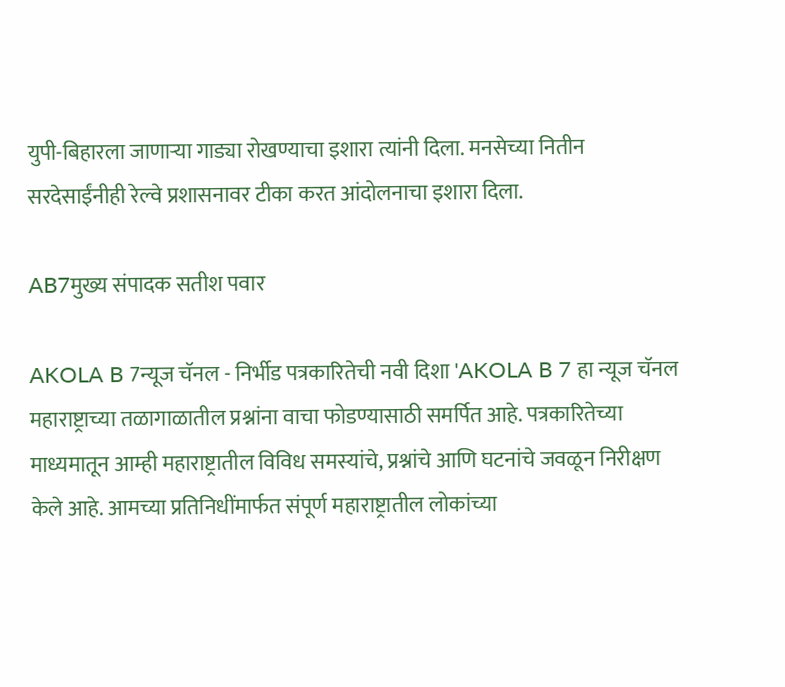युपी-बिहारला जाणाऱ्या गाड्या रोखण्याचा इशारा त्यांनी दिला. मनसेच्या नितीन सरदेसाईंनीही रेल्वे प्रशासनावर टीका करत आंदोलनाचा इशारा दिला.

AB7मुख्य संपादक सतीश पवार

AKOLA B 7न्यूज चॅनल - निर्भीड पत्रकारितेची नवी दिशा 'AKOLA B 7 हा न्यूज चॅनल महाराष्ट्राच्या तळागाळातील प्रश्नांना वाचा फोडण्यासाठी समर्पित आहे. पत्रकारितेच्या माध्यमातून आम्ही महाराष्ट्रातील विविध समस्यांचे, प्रश्नांचे आणि घटनांचे जवळून निरीक्षण केले आहे. आमच्या प्रतिनिधींमार्फत संपूर्ण महाराष्ट्रातील लोकांच्या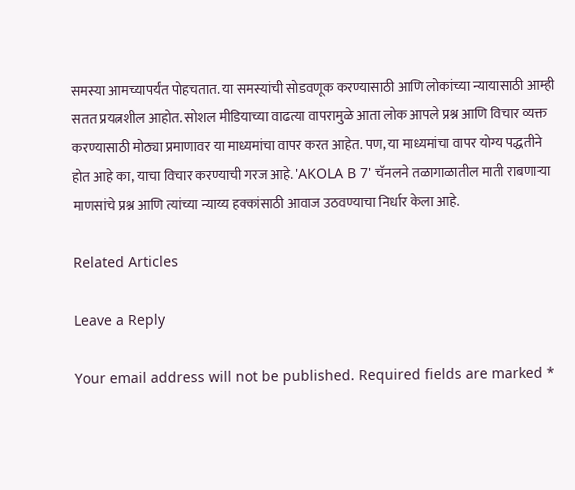समस्या आमच्यापर्यंत पोहचतात. या समस्यांची सोडवणूक करण्यासाठी आणि लोकांच्या न्यायासाठी आम्ही सतत प्रयत्नशील आहोत. सोशल मीडियाच्या वाढत्या वापरामुळे आता लोक आपले प्रश्न आणि विचार व्यक्त करण्यासाठी मोठ्या प्रमाणावर या माध्यमांचा वापर करत आहेत. पण, या माध्यमांचा वापर योग्य पद्धतीने होत आहे का, याचा विचार करण्याची गरज आहे. 'AKOLA B 7' चॅनलने तळागाळातील माती राबणाऱ्या माणसांचे प्रश्न आणि त्यांच्या न्याय्य हक्कांसाठी आवाज उठवण्याचा निर्धार केला आहे.

Related Articles

Leave a Reply

Your email address will not be published. Required fields are marked *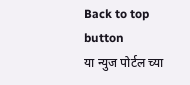Back to top button
या न्युज पोर्टल च्या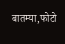बातम्या,फोटो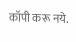कॉपी करू नये.